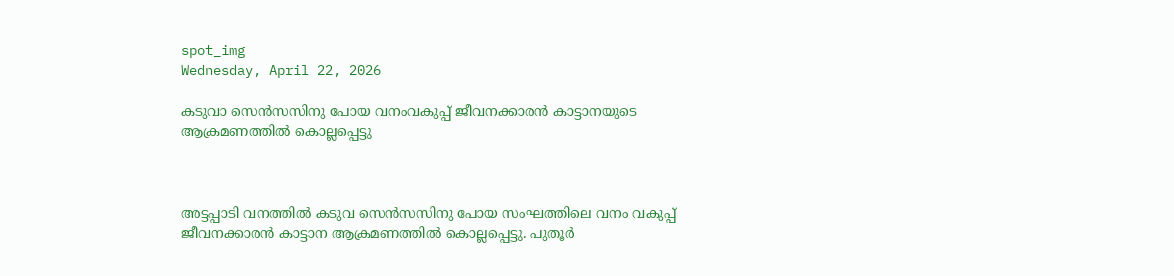spot_img
Wednesday, April 22, 2026

കടുവാ സെന്‍സസിനു പോയ വനംവകുപ്പ് ജീവനക്കാരന്‍ കാട്ടാനയുടെ ആക്രമണത്തില്‍ കൊല്ലപ്പെട്ടു



അട്ടപ്പാടി വനത്തില്‍ കടുവ സെന്‍സസിനു പോയ സംഘത്തിലെ വനം വകുപ്പ് ജീവനക്കാരന്‍ കാട്ടാന ആക്രമണത്തില്‍ കൊല്ലപ്പെട്ടു. പുതൂര്‍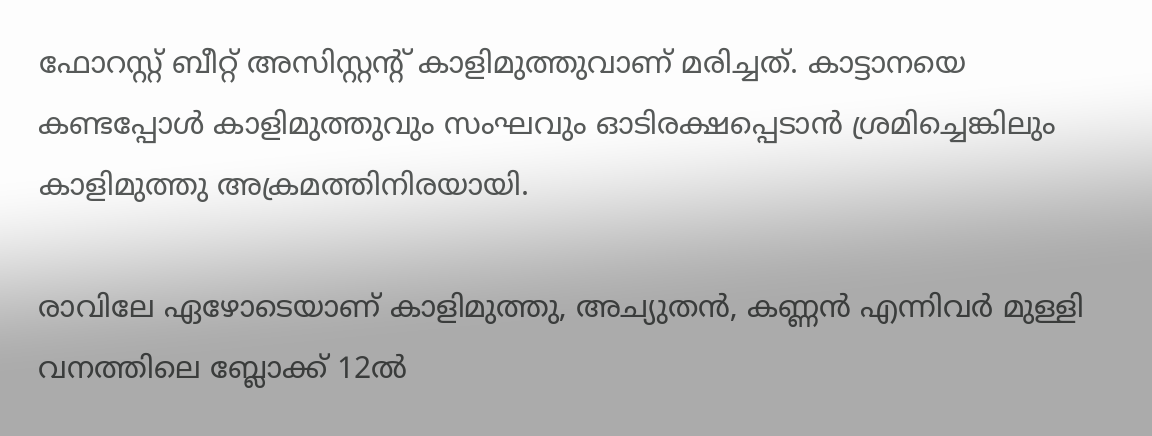ഫോറസ്റ്റ് ബീറ്റ് അസിസ്റ്റന്റ് കാളിമുത്തുവാണ് മരിച്ചത്. കാട്ടാനയെ കണ്ടപ്പോള്‍ കാളിമുത്തുവും സംഘവും ഓടിരക്ഷപ്പെടാന്‍ ശ്രമിച്ചെങ്കിലും കാളിമുത്തു അക്രമത്തിനിരയായി.

രാവിലേ ഏഴോടെയാണ് കാളിമുത്തു, അച്യുതന്‍, കണ്ണന്‍ എന്നിവര്‍ മുള്ളി വനത്തിലെ ബ്ലോക്ക് 12ല്‍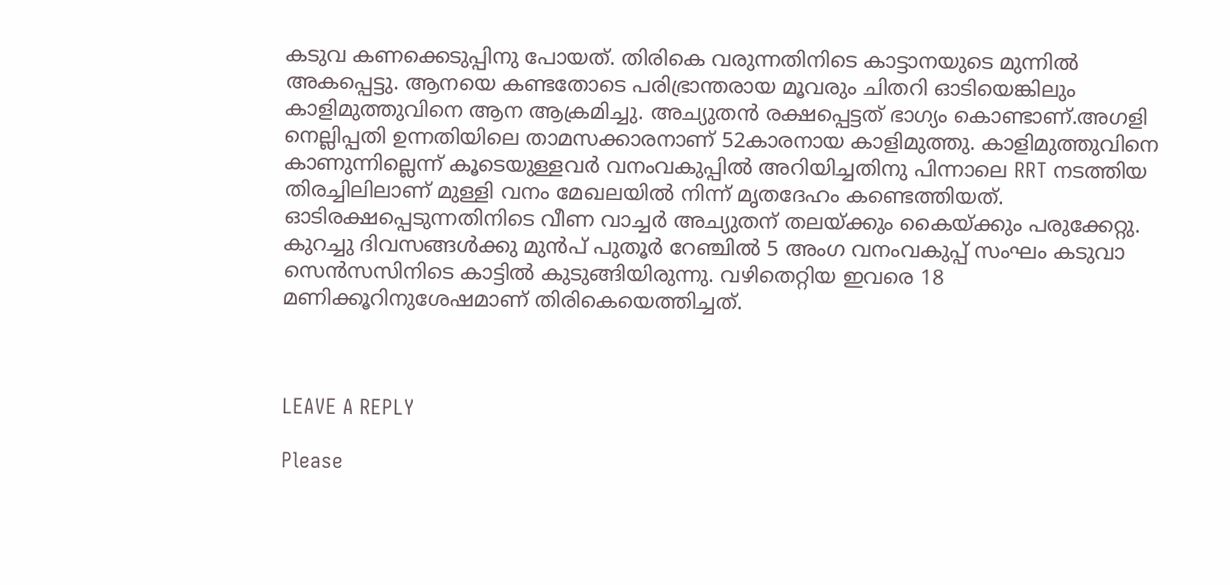കടുവ കണക്കെടുപ്പിനു പോയത്. തിരികെ വരുന്നതിനിടെ കാട്ടാനയുടെ മുന്നില്‍ അകപ്പെട്ടു. ആനയെ കണ്ടതോടെ പരിഭ്രാന്തരായ മൂവരും ചിതറി ഓടിയെങ്കിലും കാളിമുത്തുവിനെ ആന ആക്രമിച്ചു. അച്യുതന്‍ രക്ഷപ്പെട്ടത് ഭാഗ്യം കൊണ്ടാണ്.അഗളി നെല്ലിപ്പതി ഉന്നതിയിലെ താമസക്കാരനാണ് 52കാരനായ കാളിമുത്തു. കാളിമുത്തുവിനെ കാണുന്നില്ലെന്ന് കൂടെയുള്ളവര്‍ വനംവകുപ്പില്‍ അറിയിച്ചതിനു പിന്നാലെ RRT നടത്തിയ തിരച്ചിലിലാണ് മുള്ളി വനം മേഖലയില്‍ നിന്ന് മൃതദേഹം കണ്ടെത്തിയത്. ഓടിരക്ഷപ്പെടുന്നതിനിടെ വീണ വാച്ചര്‍ അച്യുതന് തലയ്ക്കും കൈയ്ക്കും പരുക്കേറ്റു. കുറച്ചു ദിവസങ്ങള്‍ക്കു മുന്‍പ് പുതൂര്‍ റേഞ്ചില്‍ 5 അംഗ വനംവകുപ്പ് സംഘം കടുവാ സെന്‍സസിനിടെ കാട്ടില്‍ കുടുങ്ങിയിരുന്നു. വഴിതെറ്റിയ ഇവരെ 18 മണിക്കൂറിനുശേഷമാണ് തിരികെയെത്തിച്ചത്.



LEAVE A REPLY

Please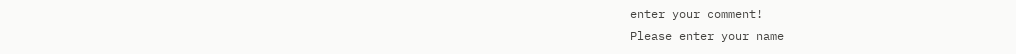enter your comment!
Please enter your name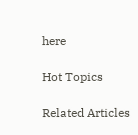here

Hot Topics

Related Articles